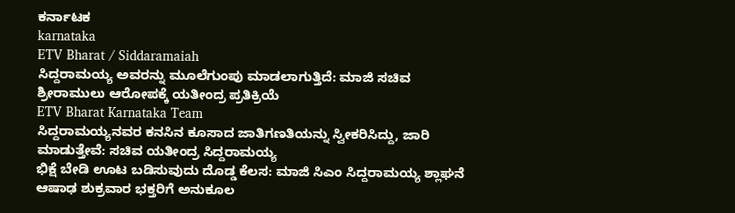ಕರ್ನಾಟಕ
karnataka
ETV Bharat / Siddaramaiah
ಸಿದ್ದರಾಮಯ್ಯ ಅವರನ್ನು ಮೂಲೆಗುಂಪು ಮಾಡಲಾಗುತ್ತಿದೆ: ಮಾಜಿ ಸಚಿವ ಶ್ರೀರಾಮುಲು ಆರೋಪಕ್ಕೆ ಯತೀಂದ್ರ ಪ್ರತಿಕ್ರಿಯೆ
ETV Bharat Karnataka Team
ಸಿದ್ದರಾಮಯ್ಯನವರ ಕನಸಿನ ಕೂಸಾದ ಜಾತಿಗಣತಿಯನ್ನು ಸ್ವೀಕರಿಸಿದ್ದು, ಜಾರಿ ಮಾಡುತ್ತೇವೆ: ಸಚಿವ ಯತೀಂದ್ರ ಸಿದ್ದರಾಮಯ್ಯ
ಭಿಕ್ಷೆ ಬೇಡಿ ಊಟ ಬಡಿಸುವುದು ದೊಡ್ಡ ಕೆಲಸ: ಮಾಜಿ ಸಿಎಂ ಸಿದ್ದರಾಮಯ್ಯ ಶ್ಲಾಘನೆ
ಆಷಾಢ ಶುಕ್ರವಾರ ಭಕ್ತರಿಗೆ ಅನುಕೂಲ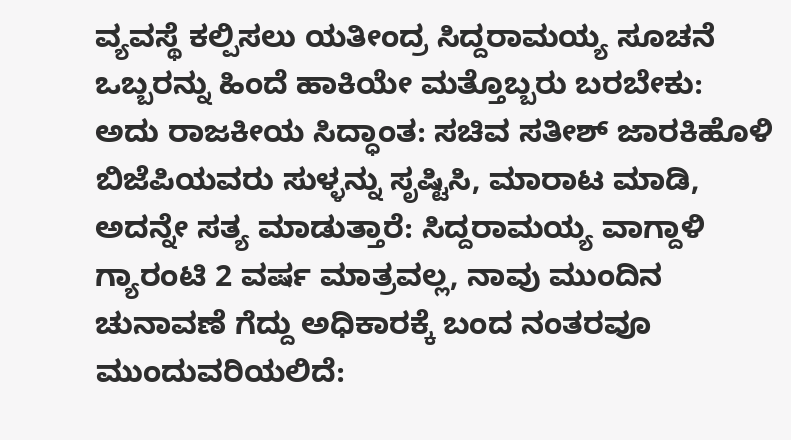ವ್ಯವಸ್ಥೆ ಕಲ್ಪಿಸಲು ಯತೀಂದ್ರ ಸಿದ್ದರಾಮಯ್ಯ ಸೂಚನೆ
ಒಬ್ಬರನ್ನು ಹಿಂದೆ ಹಾಕಿಯೇ ಮತ್ತೊಬ್ಬರು ಬರಬೇಕು: ಅದು ರಾಜಕೀಯ ಸಿದ್ಧಾಂತ: ಸಚಿವ ಸತೀಶ್ ಜಾರಕಿಹೊಳಿ
ಬಿಜೆಪಿಯವರು ಸುಳ್ಳನ್ನು ಸೃಷ್ಟಿಸಿ, ಮಾರಾಟ ಮಾಡಿ, ಅದನ್ನೇ ಸತ್ಯ ಮಾಡುತ್ತಾರೆ: ಸಿದ್ದರಾಮಯ್ಯ ವಾಗ್ದಾಳಿ
ಗ್ಯಾರಂಟಿ 2 ವರ್ಷ ಮಾತ್ರವಲ್ಲ, ನಾವು ಮುಂದಿನ ಚುನಾವಣೆ ಗೆದ್ದು ಅಧಿಕಾರಕ್ಕೆ ಬಂದ ನಂತರವೂ ಮುಂದುವರಿಯಲಿದೆ: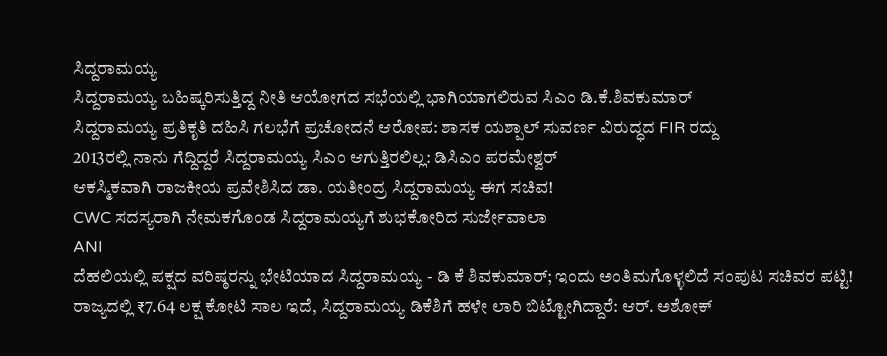ಸಿದ್ದರಾಮಯ್ಯ
ಸಿದ್ದರಾಮಯ್ಯ ಬಹಿಷ್ಕರಿಸುತ್ತಿದ್ದ ನೀತಿ ಆಯೋಗದ ಸಭೆಯಲ್ಲಿ ಭಾಗಿಯಾಗಲಿರುವ ಸಿಎಂ ಡಿ.ಕೆ.ಶಿವಕುಮಾರ್
ಸಿದ್ದರಾಮಯ್ಯ ಪ್ರತಿಕೃತಿ ದಹಿಸಿ ಗಲಭೆಗೆ ಪ್ರಚೋದನೆ ಆರೋಪ: ಶಾಸಕ ಯಶ್ಪಾಲ್ ಸುವರ್ಣ ವಿರುದ್ಧದ FIR ರದ್ದು
2013ರಲ್ಲಿ ನಾನು ಗೆದ್ದಿದ್ದರೆ ಸಿದ್ದರಾಮಯ್ಯ ಸಿಎಂ ಆಗುತ್ತಿರಲಿಲ್ಲ: ಡಿಸಿಎಂ ಪರಮೇಶ್ವರ್
ಆಕಸ್ಮಿಕವಾಗಿ ರಾಜಕೀಯ ಪ್ರವೇಶಿಸಿದ ಡಾ. ಯತೀಂದ್ರ ಸಿದ್ದರಾಮಯ್ಯ ಈಗ ಸಚಿವ!
CWC ಸದಸ್ಯರಾಗಿ ನೇಮಕಗೊಂಡ ಸಿದ್ದರಾಮಯ್ಯಗೆ ಶುಭಕೋರಿದ ಸುರ್ಜೇವಾಲಾ
ANI
ದೆಹಲಿಯಲ್ಲಿ ಪಕ್ಷದ ವರಿಷ್ಠರನ್ನು ಭೇಟಿಯಾದ ಸಿದ್ದರಾಮಯ್ಯ - ಡಿ ಕೆ ಶಿವಕುಮಾರ್; ಇಂದು ಅಂತಿಮಗೊಳ್ಳಲಿದೆ ಸಂಪುಟ ಸಚಿವರ ಪಟ್ಟಿ!
ರಾಜ್ಯದಲ್ಲಿ ₹7.64 ಲಕ್ಷ ಕೋಟಿ ಸಾಲ ಇದೆ, ಸಿದ್ದರಾಮಯ್ಯ ಡಿಕೆಶಿಗೆ ಹಳೇ ಲಾರಿ ಬಿಟ್ಟೋಗಿದ್ದಾರೆ: ಆರ್. ಅಶೋಕ್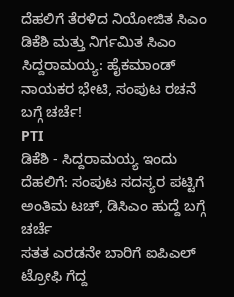ದೆಹಲಿಗೆ ತೆರಳಿದ ನಿಯೋಜಿತ ಸಿಎಂ ಡಿಕೆಶಿ ಮತ್ತು ನಿರ್ಗಮಿತ ಸಿಎಂ ಸಿದ್ದರಾಮಯ್ಯ: ಹೈಕಮಾಂಡ್ ನಾಯಕರ ಭೇಟಿ, ಸಂಪುಟ ರಚನೆ ಬಗ್ಗೆ ಚರ್ಚೆ!
PTI
ಡಿಕೆಶಿ - ಸಿದ್ದರಾಮಯ್ಯ ಇಂದು ದೆಹಲಿಗೆ: ಸಂಪುಟ ಸದಸ್ಯರ ಪಟ್ಟಿಗೆ ಅಂತಿಮ ಟಚ್, ಡಿಸಿಎಂ ಹುದ್ದೆ ಬಗ್ಗೆ ಚರ್ಚೆ
ಸತತ ಎರಡನೇ ಬಾರಿಗೆ ಐಪಿಎಲ್ ಟ್ರೋಫಿ ಗೆದ್ದ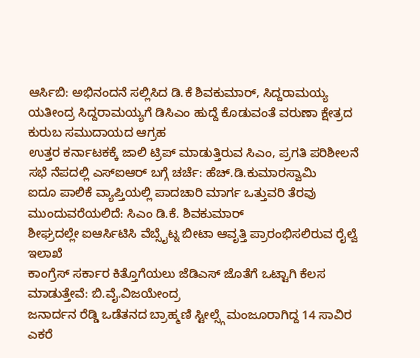ಆರ್ಸಿಬಿ: ಅಭಿನಂದನೆ ಸಲ್ಲಿಸಿದ ಡಿ.ಕೆ ಶಿವಕುಮಾರ್, ಸಿದ್ದರಾಮಯ್ಯ
ಯತೀಂದ್ರ ಸಿದ್ದರಾಮಯ್ಯಗೆ ಡಿಸಿಎಂ ಹುದ್ದೆ ಕೊಡುವಂತೆ ವರುಣಾ ಕ್ಷೇತ್ರದ ಕುರುಬ ಸಮುದಾಯದ ಆಗ್ರಹ
ಉತ್ತರ ಕರ್ನಾಟಕಕ್ಕೆ ಜಾಲಿ ಟ್ರಿಪ್ ಮಾಡುತ್ತಿರುವ ಸಿಎಂ, ಪ್ರಗತಿ ಪರಿಶೀಲನೆ ಸಭೆ ನೆಪದಲ್ಲಿ ಎಸ್ಐಆರ್ ಬಗ್ಗೆ ಚರ್ಚೆ: ಹೆಚ್.ಡಿ.ಕುಮಾರಸ್ವಾಮಿ
ಐದೂ ಪಾಲಿಕೆ ವ್ಯಾಪ್ತಿಯಲ್ಲಿ ಪಾದಚಾರಿ ಮಾರ್ಗ ಒತ್ತುವರಿ ತೆರವು ಮುಂದುವರೆಯಲಿದೆ: ಸಿಎಂ ಡಿ.ಕೆ. ಶಿವಕುಮಾರ್
ಶೀಘ್ರದಲ್ಲೇ ಐಆರ್ಸಿಟಿಸಿ ವೆಬ್ಸೈಟ್ನ ಬೀಟಾ ಆವೃತ್ತಿ ಪ್ರಾರಂಭಿಸಲಿರುವ ರೈಲ್ವೆ ಇಲಾಖೆ
ಕಾಂಗ್ರೆಸ್ ಸರ್ಕಾರ ಕಿತ್ತೊಗೆಯಲು ಜೆಡಿಎಸ್ ಜೊತೆಗೆ ಒಟ್ಟಾಗಿ ಕೆಲಸ ಮಾಡುತ್ತೇವೆ: ಬಿ.ವೈ.ವಿಜಯೇಂದ್ರ
ಜನಾರ್ದನ ರೆಡ್ಡಿ ಒಡೆತನದ ಬ್ರಾಹ್ಮಣಿ ಸ್ಟೀಲ್ಸ್ಗೆ ಮಂಜೂರಾಗಿದ್ದ 14 ಸಾವಿರ ಎಕರೆ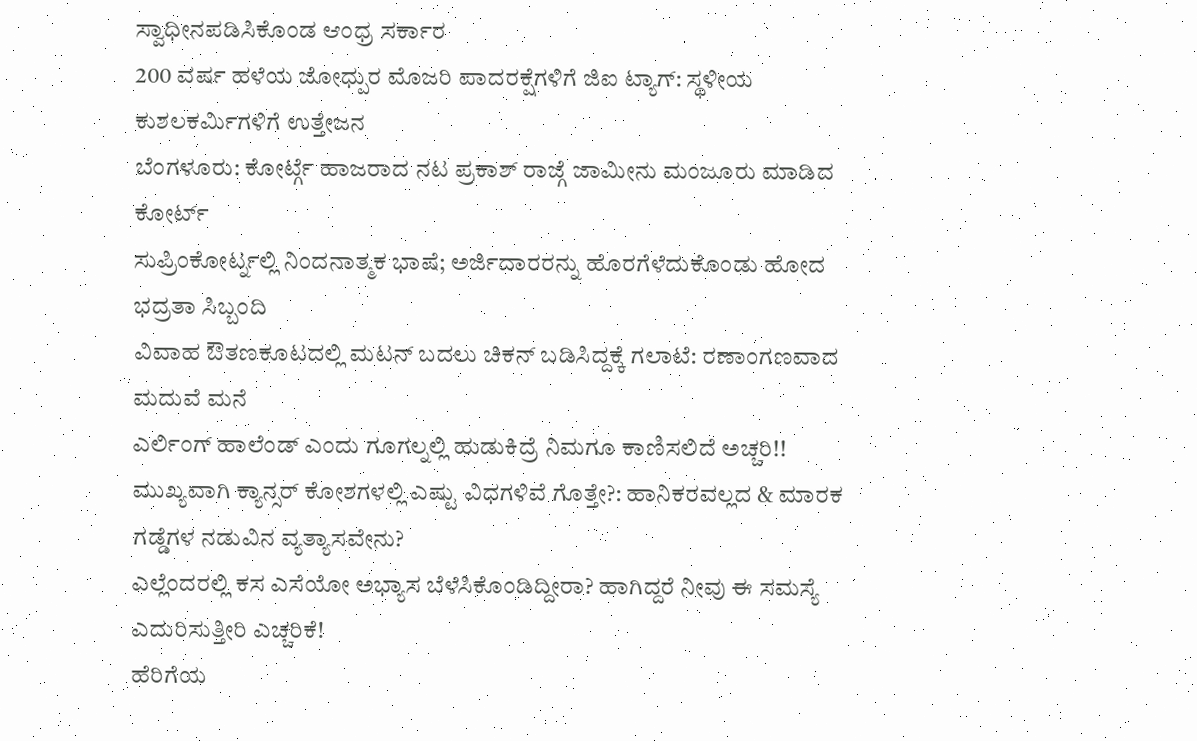ಸ್ವಾಧೀನಪಡಿಸಿಕೊಂಡ ಆಂಧ್ರ ಸರ್ಕಾರ
200 ವರ್ಷ ಹಳೆಯ ಜೋಧ್ಪುರ ಮೊಜರಿ ಪಾದರಕ್ಷೆಗಳಿಗೆ ಜಿಐ ಟ್ಯಾಗ್: ಸ್ಥಳೀಯ ಕುಶಲಕರ್ಮಿಗಳಿಗೆ ಉತ್ತೇಜನ
ಬೆಂಗಳೂರು: ಕೋರ್ಟ್ಗೆ ಹಾಜರಾದ ನಟ ಪ್ರಕಾಶ್ ರಾಜ್ಗೆ ಜಾಮೀನು ಮಂಜೂರು ಮಾಡಿದ ಕೋರ್ಟ್
ಸುಪ್ರಿಂಕೋರ್ಟ್ನಲ್ಲಿ ನಿಂದನಾತ್ಮಕ ಭಾಷೆ; ಅರ್ಜಿದಾರರನ್ನು ಹೊರಗೆಳೆದುಕೊಂಡು ಹೋದ ಭದ್ರತಾ ಸಿಬ್ಬಂದಿ
ವಿವಾಹ ಔತಣಕೂಟದಲ್ಲಿ ಮಟನ್ ಬದಲು ಚಿಕನ್ ಬಡಿಸಿದ್ದಕ್ಕೆ ಗಲಾಟೆ: ರಣಾಂಗಣವಾದ ಮದುವೆ ಮನೆ
ಎರ್ಲಿಂಗ್ ಹಾಲೆಂಡ್ ಎಂದು ಗೂಗಲ್ನಲ್ಲಿ ಹುಡುಕಿದ್ರೆ ನಿಮಗೂ ಕಾಣಿಸಲಿದೆ ಅಚ್ಚರಿ!!
ಮುಖ್ಯವಾಗಿ ಕ್ಯಾನ್ಸರ್ ಕೋಶಗಳಲ್ಲಿ ಎಷ್ಟು ವಿಧಗಳಿವೆ ಗೊತ್ತೇ?: ಹಾನಿಕರವಲ್ಲದ & ಮಾರಕ ಗಡ್ಡೆಗಳ ನಡುವಿನ ವ್ಯತ್ಯಾಸವೇನು?
ಎಲ್ಲೆಂದರಲ್ಲಿ ಕಸ ಎಸೆಯೋ ಅಭ್ಯಾಸ ಬೆಳೆಸಿಕೊಂಡಿದ್ದೀರಾ? ಹಾಗಿದ್ದರೆ ನೀವು ಈ ಸಮಸ್ಯೆ ಎದುರಿಸುತ್ತೀರಿ ಎಚ್ಚರಿಕೆ!
ಹೆರಿಗೆಯ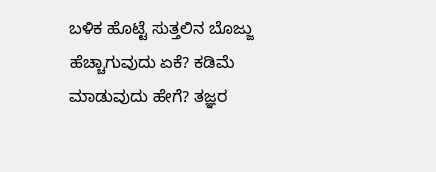ಬಳಿಕ ಹೊಟ್ಟೆ ಸುತ್ತಲಿನ ಬೊಜ್ಜು ಹೆಚ್ಚಾಗುವುದು ಏಕೆ? ಕಡಿಮೆ ಮಾಡುವುದು ಹೇಗೆ? ತಜ್ಞರ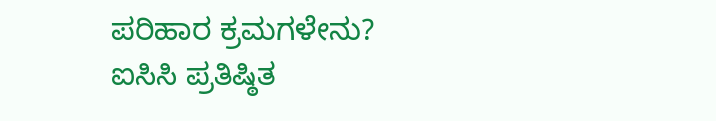ಪರಿಹಾರ ಕ್ರಮಗಳೇನು?
ಐಸಿಸಿ ಪ್ರತಿಷ್ಠಿತ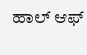ಹಾಲ್ ಆಫ್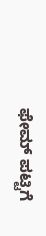ಫೇಮ್ ಪಟ್ಟಿಗೆ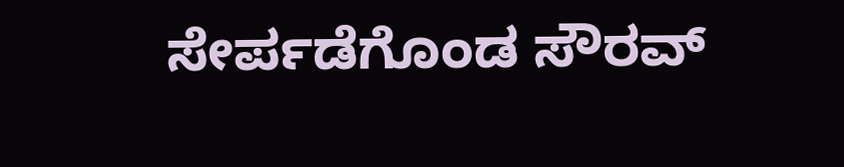ಸೇರ್ಪಡೆಗೊಂಡ ಸೌರವ್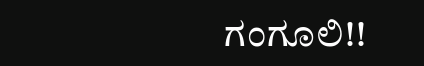ಗಂಗೂಲಿ!!